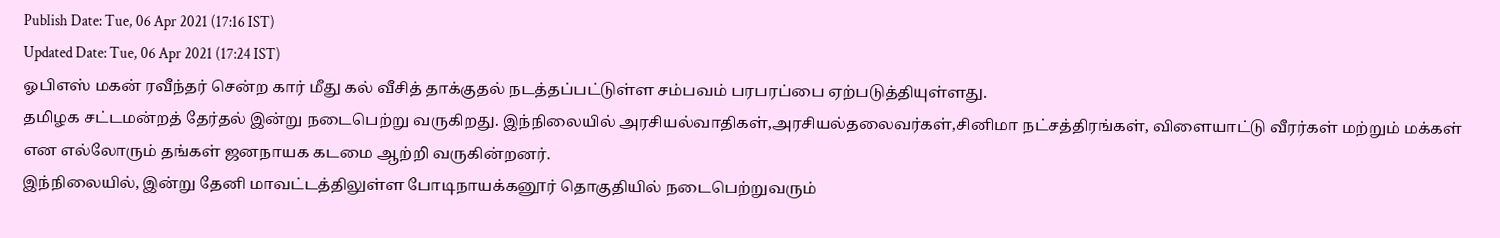Publish Date: Tue, 06 Apr 2021 (17:16 IST)
Updated Date: Tue, 06 Apr 2021 (17:24 IST)
ஓபிஎஸ் மகன் ரவீந்தர் சென்ற கார் மீது கல் வீசித் தாக்குதல் நடத்தப்பட்டுள்ள சம்பவம் பரபரப்பை ஏற்படுத்தியுள்ளது.
தமிழக சட்டமன்றத் தேர்தல் இன்று நடைபெற்று வருகிறது. இந்நிலையில் அரசியல்வாதிகள்,அரசியல்தலைவர்கள்,சினிமா நட்சத்திரங்கள், விளையாட்டு வீரர்கள் மற்றும் மக்கள் என எல்லோரும் தங்கள் ஜனநாயக கடமை ஆற்றி வருகின்றனர்.
இந்நிலையில், இன்று தேனி மாவட்டத்திலுள்ள போடிநாயக்கனூர் தொகுதியில் நடைபெற்றுவரும்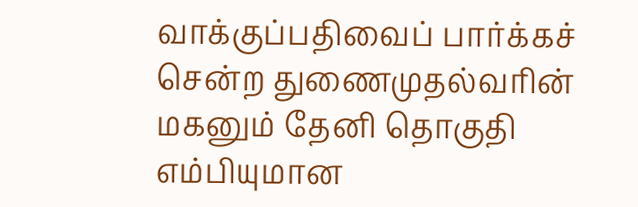வாக்குப்பதிவைப் பார்க்கச் சென்ற துணைமுதல்வரின் மகனும் தேனி தொகுதி எம்பியுமான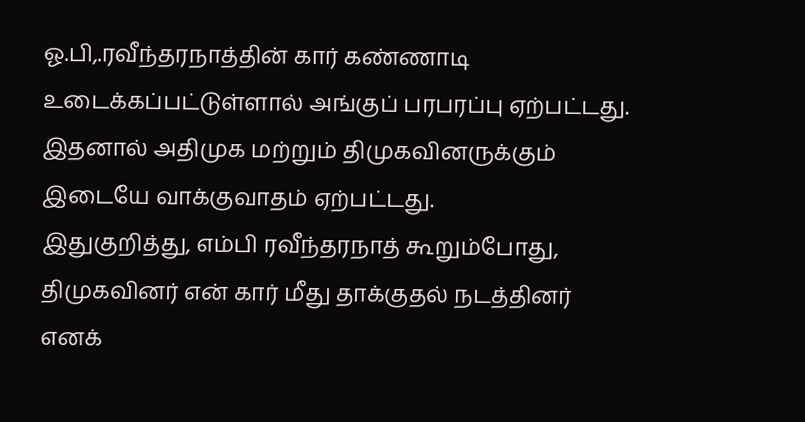ஓ.பி,.ரவீந்தரநாத்தின் கார் கண்ணாடி உடைக்கப்பட்டுள்ளால் அங்குப் பரபரப்பு ஏற்பட்டது. இதனால் அதிமுக மற்றும் திமுகவினருக்கும் இடையே வாக்குவாதம் ஏற்பட்டது.
இதுகுறித்து, எம்பி ரவீந்தரநாத் கூறும்போது, திமுகவினர் என் கார் மீது தாக்குதல் நடத்தினர் எனக்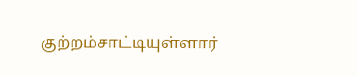குற்றம்சாட்டியுள்ளார்